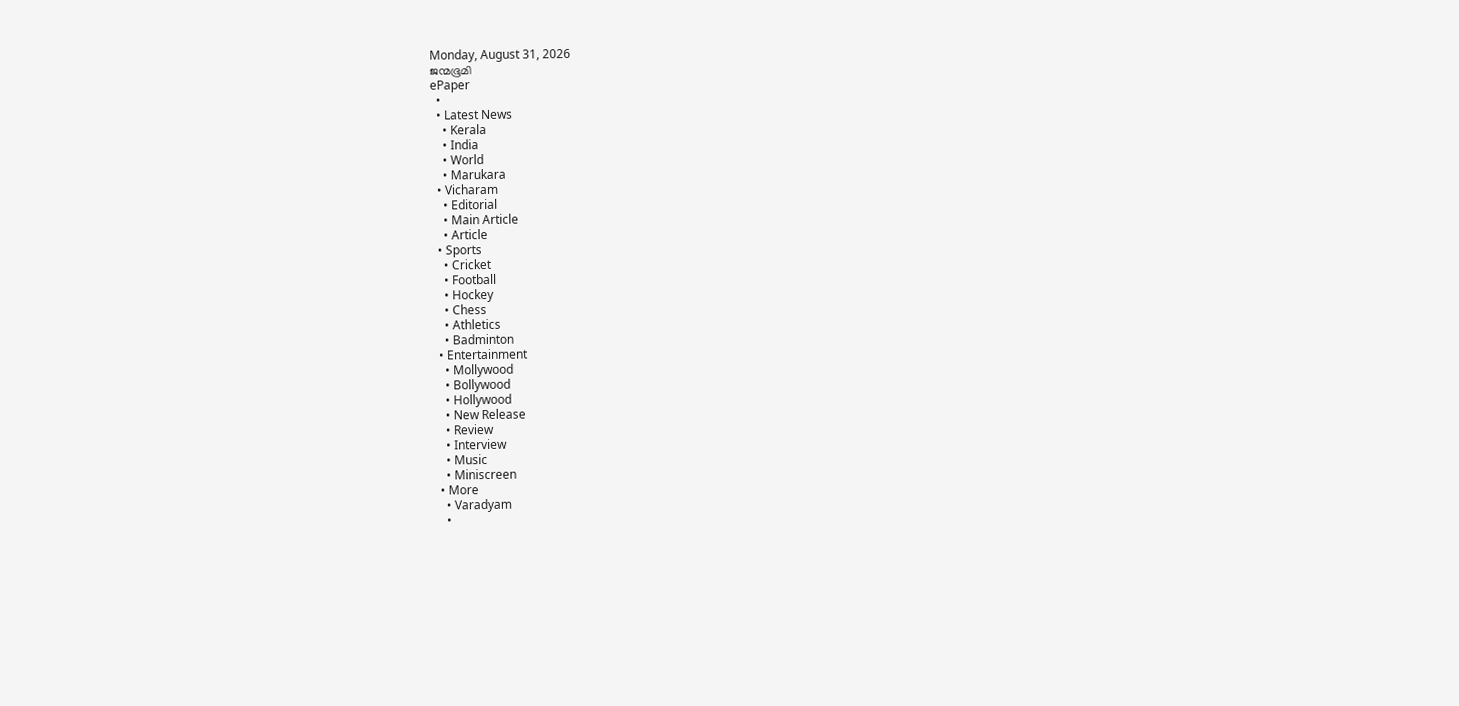Monday, August 31, 2026
ജന്മഭൂമി
ePaper
  •
  • Latest News
    • Kerala
    • India
    • World
    • Marukara
  • Vicharam
    • Editorial
    • Main Article
    • Article
  • Sports
    • Cricket
    • Football
    • Hockey
    • Chess
    • Athletics
    • Badminton
  • Entertainment
    • Mollywood
    • Bollywood
    • Hollywood
    • New Release
    • Review
    • Interview
    • Music
    • Miniscreen
  • More
    • Varadyam
    •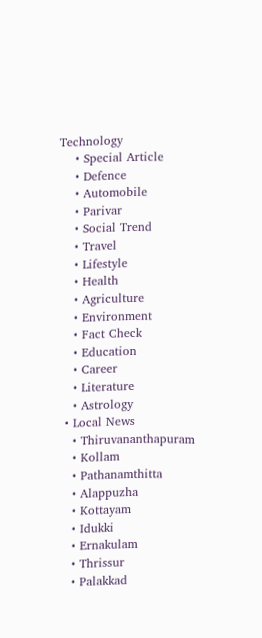Technology
    • Special Article
    • Defence
    • Automobile
    • Parivar
    • Social Trend
    • Travel
    • Lifestyle
    • Health
    • Agriculture
    • Environment
    • Fact Check
    • Education
    • Career
    • Literature
    • Astrology
  • Local News
    • Thiruvananthapuram
    • Kollam
    • Pathanamthitta
    • Alappuzha
    • Kottayam
    • Idukki
    • Ernakulam
    • Thrissur
    • Palakkad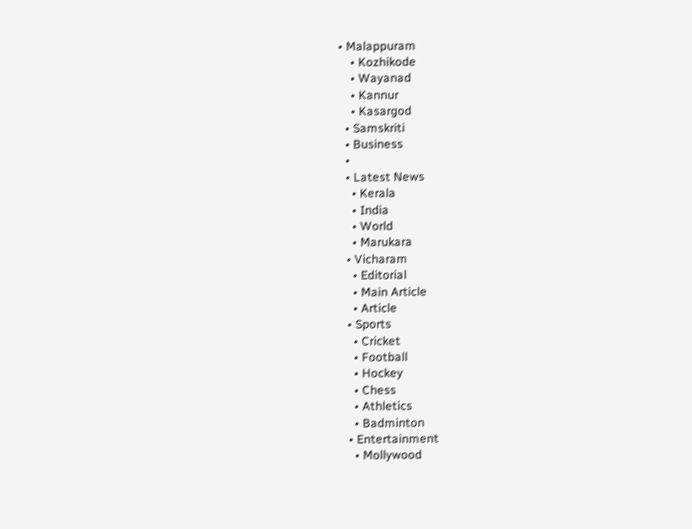• Malappuram
    • Kozhikode
    • Wayanad
    • Kannur
    • Kasargod
  • Samskriti
  • Business
  •
  • Latest News
    • Kerala
    • India
    • World
    • Marukara
  • Vicharam
    • Editorial
    • Main Article
    • Article
  • Sports
    • Cricket
    • Football
    • Hockey
    • Chess
    • Athletics
    • Badminton
  • Entertainment
    • Mollywood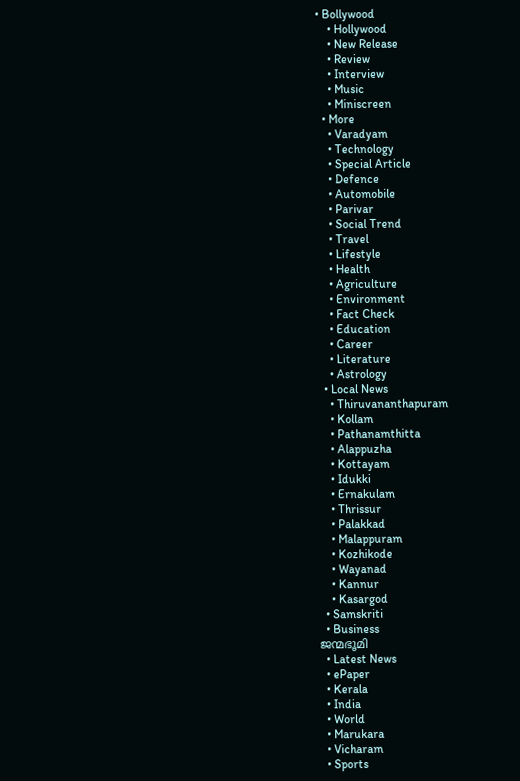• Bollywood
    • Hollywood
    • New Release
    • Review
    • Interview
    • Music
    • Miniscreen
  • More
    • Varadyam
    • Technology
    • Special Article
    • Defence
    • Automobile
    • Parivar
    • Social Trend
    • Travel
    • Lifestyle
    • Health
    • Agriculture
    • Environment
    • Fact Check
    • Education
    • Career
    • Literature
    • Astrology
  • Local News
    • Thiruvananthapuram
    • Kollam
    • Pathanamthitta
    • Alappuzha
    • Kottayam
    • Idukki
    • Ernakulam
    • Thrissur
    • Palakkad
    • Malappuram
    • Kozhikode
    • Wayanad
    • Kannur
    • Kasargod
  • Samskriti
  • Business
ജന്മഭൂമി
  • Latest News
  • ePaper
  • Kerala
  • India
  • World
  • Marukara
  • Vicharam
  • Sports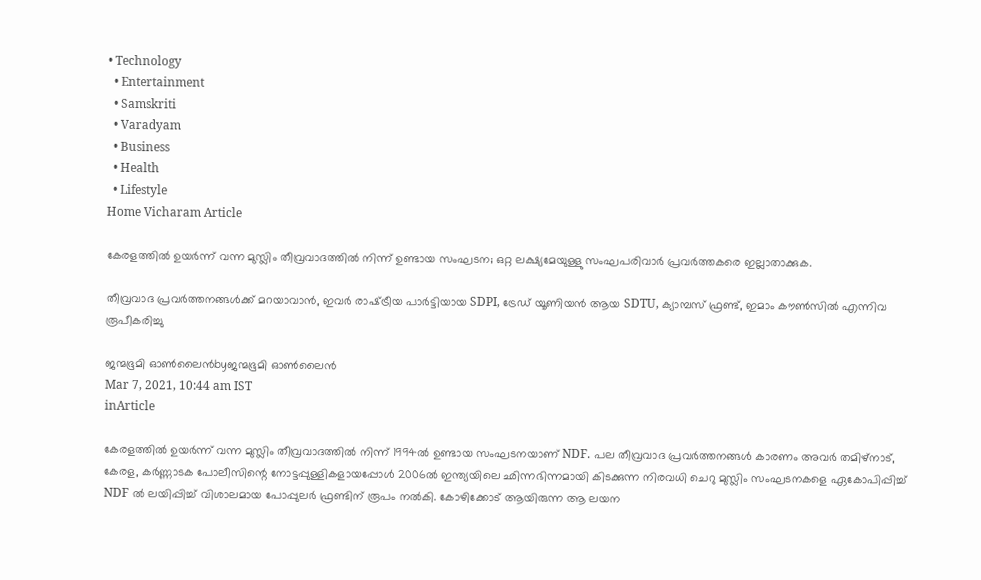• Technology
  • Entertainment
  • Samskriti
  • Varadyam
  • Business
  • Health
  • Lifestyle
Home Vicharam Article

കേരളത്തിൽ ഉയർന്ന് വന്ന മുസ്ലിം തീവ്രവാദത്തിൽ നിന്ന് ഉണ്ടായ സംഘടന; ഒറ്റ ലക്ഷ്യമേയുള്ളു സംഘപരിവാർ പ്രവർത്തകരെ ഇല്ലാതാക്കുക.

തീവ്രവാദ പ്രവർത്തനങ്ങൾക്ക് മറയാവാൻ, ഇവർ രാഷ്‌ട്രീയ പാർട്ടിയായ SDPI, ട്രേഡ് യൂണിയൻ ആയ SDTU, ക്യാമ്പസ് ഫ്രണ്ട്, ഇമാം കൗൺസിൽ എന്നിവ രൂപീകരിച്ചു

ജന്മഭൂമി ഓണ്‍ലൈന്‍byജന്മഭൂമി ഓണ്‍ലൈന്‍
Mar 7, 2021, 10:44 am IST
inArticle

കേരളത്തിൽ ഉയർന്ന് വന്ന മുസ്ലിം തീവ്രവാദത്തിൽ നിന്ന് 1994ൽ ഉണ്ടായ സംഘടനയാണ് NDF. പല തീവ്രവാദ പ്രവർത്തനങ്ങൾ കാരണം അവർ തമിഴ്നാട്, കേരള, കർണ്ണാടക പോലീസിന്റെ നോട്ടപ്പുള്ളികളായപ്പോൾ 2006ൽ ഇന്ത്യയിലെ ഛിന്നഭിന്നമായി കിടക്കുന്ന നിരവധി ചെറു മുസ്ലിം സംഘടനകളെ ഏകോപിപ്പിച്ച് NDF ൽ ലയിപ്പിച്ച് വിശാലമായ പോപ്പുലർ ഫ്രണ്ടിന് രൂപം നൽകി. കോഴിക്കോട് ആയിരുന്ന ആ ലയന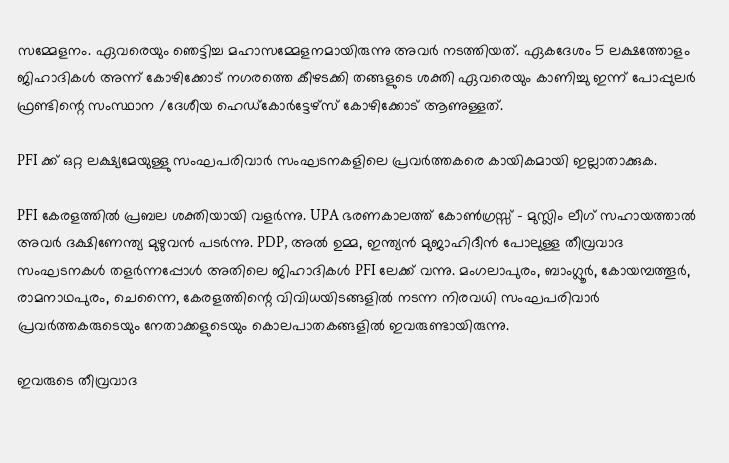സമ്മേളനം. ഏവരെയും ഞെട്ടിച്ച മഹാസമ്മേളനമായിരുന്നു അവർ നടത്തിയത്. ഏകദേശം 5 ലക്ഷത്തോളം ജിഹാദികൾ അന്ന് കോഴിക്കോട് നഗരത്തെ കീഴടക്കി തങ്ങളുടെ ശക്തി ഏവരെയും കാണിച്ചു ഇന്ന് പോപ്പുലർ ഫ്രണ്ടിന്റെ സംസ്ഥാന /ദേശീയ ഹെഡ്കോർട്ടേഴ്‌സ് കോഴിക്കോട് ആണുള്ളത്.

PFI ക്ക് ഒറ്റ ലക്ഷ്യമേയുള്ളു സംഘപരിവാർ സംഘടനകളിലെ പ്രവർത്തകരെ കായികമായി ഇല്ലാതാക്കുക.

PFI കേരളത്തിൽ പ്രബല ശക്തിയായി വളർന്നു. UPA ഭരണകാലത്ത് കോൺഗ്രസ്സ് – മുസ്ലിം ലീഗ് സഹായത്താൽ അവർ ദക്ഷിണേന്ത്യ മുഴുവൻ പടർന്നു. PDP, അൽ ഉമ്മ, ഇന്ത്യൻ മുജാഹിദീൻ പോലുള്ള തീവ്രവാദ സംഘടനകൾ തളർന്നപ്പോൾ അതിലെ ജിഹാദികൾ PFI ലേക്ക് വന്നു. മംഗലാപുരം, ബാംഗ്ലൂർ, കോയമ്പത്തൂർ, രാമനാഥപുരം, ചെന്നൈ, കേരളത്തിന്റെ വിവിധയിടങ്ങളിൽ നടന്ന നിരവധി സംഘപരിവാർ പ്രവർത്തകരുടെയും നേതാക്കളുടെയും കൊലപാതകങ്ങളിൽ ഇവരുണ്ടായിരുന്നു.

ഇവരുടെ തീവ്രവാദ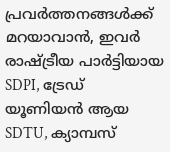പ്രവർത്തനങ്ങൾക്ക് മറയാവാൻ, ഇവർ രാഷ്‌ട്രീയ പാർട്ടിയായ SDPI, ട്രേഡ് യൂണിയൻ ആയ SDTU, ക്യാമ്പസ്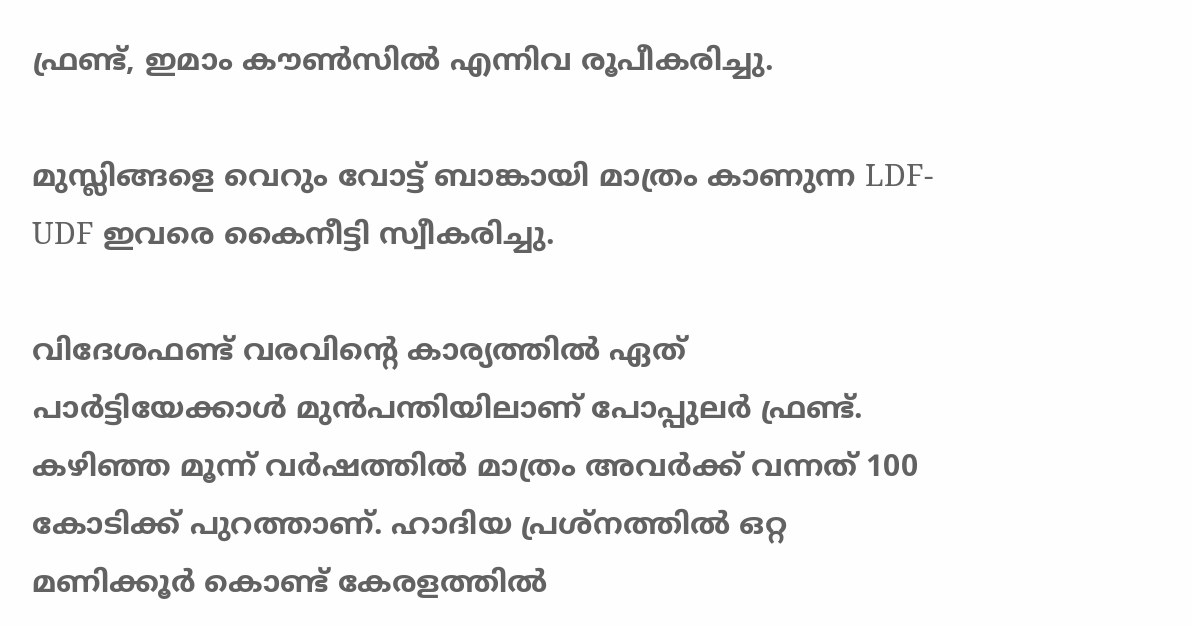ഫ്രണ്ട്, ഇമാം കൗൺസിൽ എന്നിവ രൂപീകരിച്ചു.

മുസ്ലിങ്ങളെ വെറും വോട്ട് ബാങ്കായി മാത്രം കാണുന്ന LDF-UDF ഇവരെ കൈനീട്ടി സ്വീകരിച്ചു.

വിദേശഫണ്ട് വരവിന്റെ കാര്യത്തിൽ ഏത് പാർട്ടിയേക്കാൾ മുൻപന്തിയിലാണ് പോപ്പുലർ ഫ്രണ്ട്. കഴിഞ്ഞ മൂന്ന് വർഷത്തിൽ മാത്രം അവർക്ക് വന്നത് 100 കോടിക്ക് പുറത്താണ്. ഹാദിയ പ്രശ്നത്തിൽ ഒറ്റ മണിക്കൂർ കൊണ്ട് കേരളത്തിൽ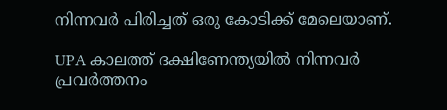നിന്നവർ പിരിച്ചത് ഒരു കോടിക്ക് മേലെയാണ്.

UPA കാലത്ത് ദക്ഷിണേന്ത്യയിൽ നിന്നവർ പ്രവർത്തനം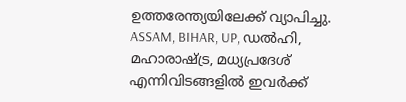ഉത്തരേന്ത്യയിലേക്ക് വ്യാപിച്ചു. ASSAM, BIHAR, UP, ഡൽഹി, മഹാരാഷ്‌ട്ര, മധ്യപ്രദേശ് എന്നിവിടങ്ങളിൽ ഇവർക്ക്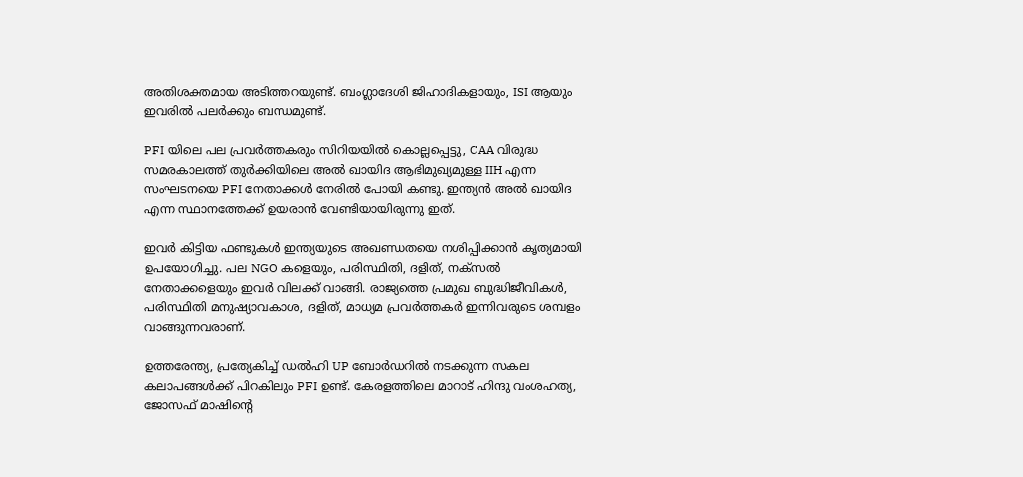അതിശക്തമായ അടിത്തറയുണ്ട്. ബംഗ്ലാദേശി ജിഹാദികളായും, ISI ആയും ഇവരിൽ പലർക്കും ബന്ധമുണ്ട്.

PFI യിലെ പല പ്രവർത്തകരും സിറിയയിൽ കൊല്ലപ്പെട്ടു, CAA വിരുദ്ധ സമരകാലത്ത് തുർക്കിയിലെ അൽ ഖായിദ ആഭിമുഖ്യമുള്ള IIH എന്ന സംഘടനയെ PFI നേതാക്കൾ നേരിൽ പോയി കണ്ടു. ഇന്ത്യൻ അൽ ഖായിദ എന്ന സ്ഥാനത്തേക്ക് ഉയരാൻ വേണ്ടിയായിരുന്നു ഇത്.

ഇവർ കിട്ടിയ ഫണ്ടുകൾ ഇന്ത്യയുടെ അഖണ്ഡതയെ നശിപ്പിക്കാൻ കൃത്യമായി ഉപയോഗിച്ചു. പല NGO കളെയും, പരിസ്ഥിതി, ദളിത്, നക്സൽ നേതാക്കളെയും ഇവർ വിലക്ക് വാങ്ങി. രാജ്യത്തെ പ്രമുഖ ബുദ്ധിജീവികൾ, പരിസ്ഥിതി മനുഷ്യാവകാശ, ദളിത്, മാധ്യമ പ്രവർത്തകർ ഇന്നിവരുടെ ശമ്പളം വാങ്ങുന്നവരാണ്.

ഉത്തരേന്ത്യ, പ്രത്യേകിച്ച് ഡൽഹി UP ബോർഡറിൽ നടക്കുന്ന സകല കലാപങ്ങൾക്ക് പിറകിലും PFI ഉണ്ട്. കേരളത്തിലെ മാറാട് ഹിന്ദു വംശഹത്യ, ജോസഫ് മാഷിന്റെ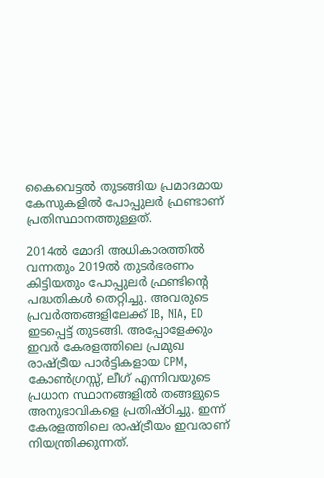കൈവെട്ടൽ തുടങ്ങിയ പ്രമാദമായ കേസുകളിൽ പോപ്പുലർ ഫ്രണ്ടാണ് പ്രതിസ്ഥാനത്തുള്ളത്.

2014ൽ മോദി അധികാരത്തിൽ വന്നതും 2019ൽ തുടർഭരണം കിട്ടിയതും പോപ്പുലർ ഫ്രണ്ടിന്റെ പദ്ധതികൾ തെറ്റിച്ചു. അവരുടെ പ്രവർത്തങ്ങളിലേക്ക് IB, NIA, ED ഇടപ്പെട്ട് തുടങ്ങി. അപ്പോളേക്കും ഇവർ കേരളത്തിലെ പ്രമുഖ രാഷ്‌ട്രീയ പാർട്ടികളായ CPM, കോൺഗ്രസ്സ്, ലീഗ് എന്നിവയുടെ പ്രധാന സ്ഥാനങ്ങളിൽ തങ്ങളുടെ അനുഭാവികളെ പ്രതിഷ്ഠിച്ചു. ഇന്ന് കേരളത്തിലെ രാഷ്‌ട്രീയം ഇവരാണ് നിയന്ത്രിക്കുന്നത്.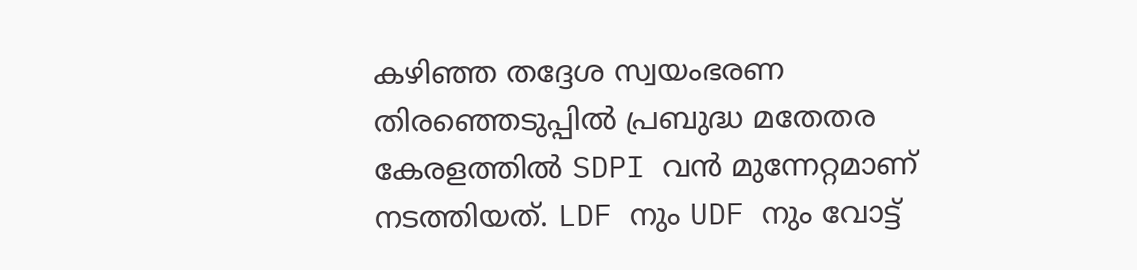കഴിഞ്ഞ തദ്ദേശ സ്വയംഭരണ തിരഞ്ഞെടുപ്പിൽ പ്രബുദ്ധ മതേതര കേരളത്തിൽ SDPI വൻ മുന്നേറ്റമാണ് നടത്തിയത്. LDF നും UDF നും വോട്ട്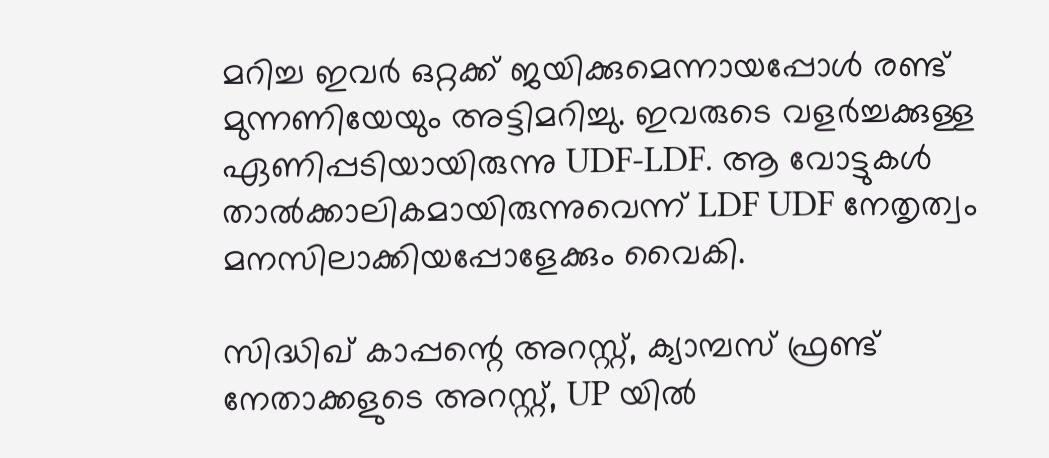മറിച്ച ഇവർ ഒറ്റക്ക് ജയിക്കുമെന്നായപ്പോൾ രണ്ട് മുന്നണിയേയും അട്ടിമറിച്ചു. ഇവരുടെ വളർച്ചക്കുള്ള ഏണിപ്പടിയായിരുന്നു UDF-LDF. ആ വോട്ടുകൾ താൽക്കാലികമായിരുന്നുവെന്ന് LDF UDF നേതൃത്വം മനസിലാക്കിയപ്പോളേക്കും വൈകി.

സിദ്ധിഖ് കാപ്പന്റെ അറസ്റ്റ്, ക്യാമ്പസ് ഫ്രണ്ട് നേതാക്കളുടെ അറസ്റ്റ്, UP യിൽ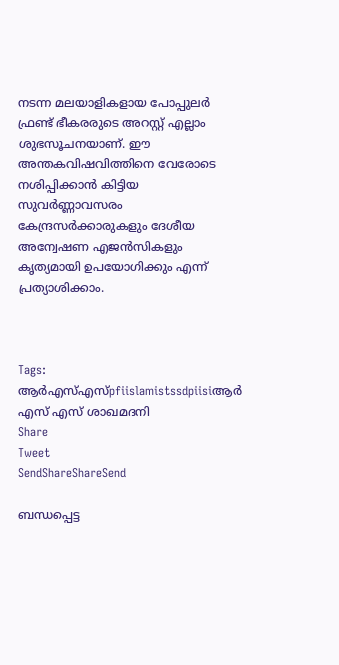നടന്ന മലയാളികളായ പോപ്പുലർ ഫ്രണ്ട് ഭീകരരുടെ അറസ്റ്റ് എല്ലാം ശുഭസൂചനയാണ്. ഈ അന്തകവിഷവിത്തിനെ വേരോടെ നശിപ്പിക്കാൻ കിട്ടിയ സുവർണ്ണാവസരം കേന്ദ്രസർക്കാരുകളും ദേശീയ അന്വേഷണ എജൻസികളും കൃത്യമായി ഉപയോഗിക്കും എന്ന് പ്രത്യാശിക്കാം.



Tags: ആര്‍എസ്എസ്pfiislamistssdpiisiആര്‍ എസ് എസ് ശാഖമദനി
Share
Tweet
SendShareShareSend

ബന്ധപ്പെട്ട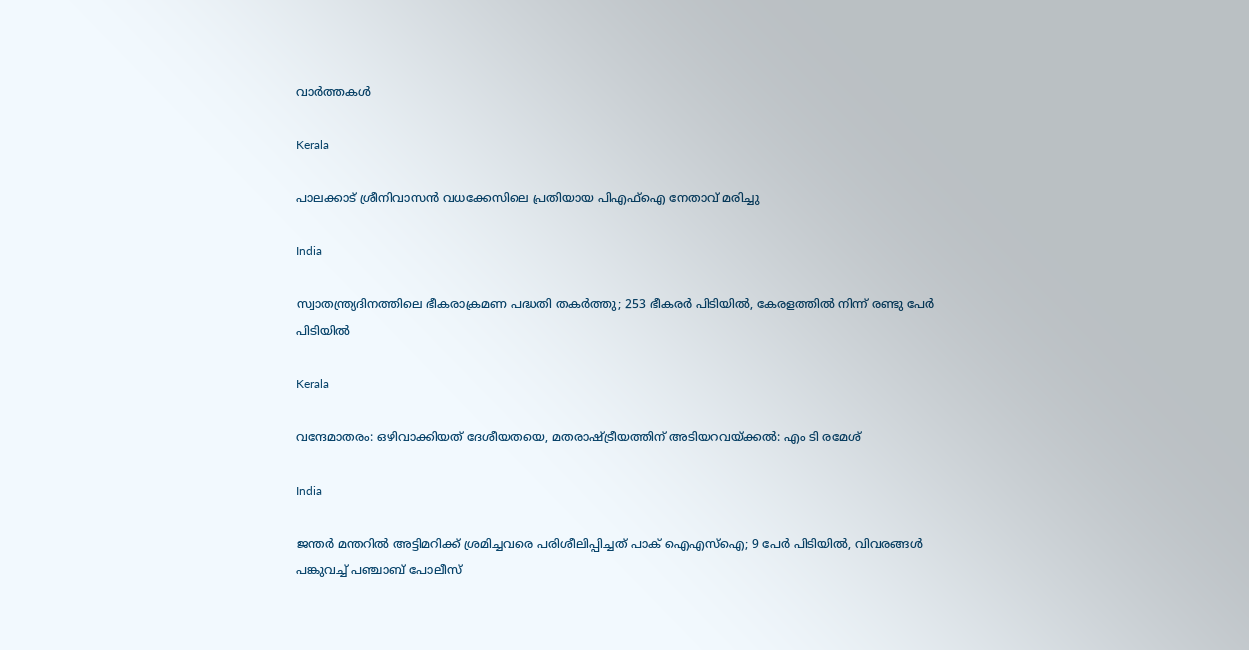വാര്‍ത്തകള്‍

Kerala

പാലക്കാട് ശ്രീനിവാസൻ വധക്കേസിലെ പ്രതിയായ പിഎഫ്ഐ നേതാവ് മരിച്ചു

India

സ്വാതന്ത്ര്യദിനത്തിലെ ഭീകരാക്രമണ പദ്ധതി തകര്‍ത്തു; 253 ഭീകരര്‍ പിടിയില്‍, കേരളത്തില്‍ നിന്ന് രണ്ടു പേര്‍ പിടിയില്‍

Kerala

വന്ദേമാതരം: ഒഴിവാക്കിയത് ദേശീയതയെ, മതരാഷ്‌ട്രീയത്തിന് അടിയറവയ്‌ക്കല്‍: എം ടി രമേശ്

India

ജന്തർ മന്തറിൽ അട്ടിമറിക്ക് ശ്രമിച്ചവരെ പരിശീലിപ്പിച്ചത് പാക് ഐഎസ്ഐ; 9 പേർ പിടിയിൽ, വിവരങ്ങൾ പങ്കുവച്ച് പഞ്ചാബ് പോലീസ്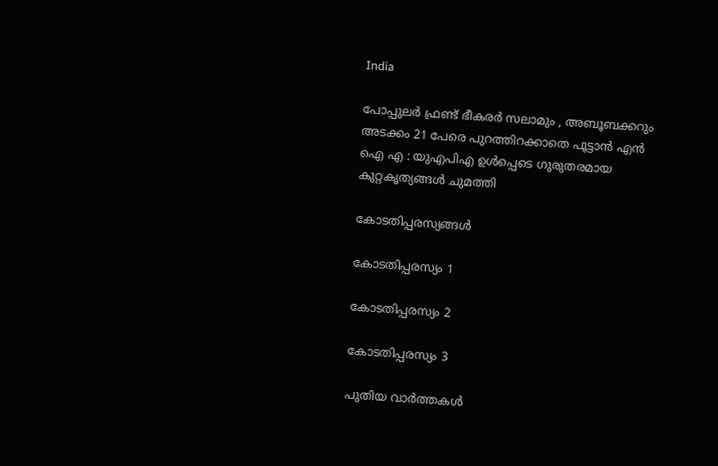India

പോപ്പുലർ ഫ്രണ്ട് ഭീകരർ സലാമും , അബൂബക്കറും അടക്കം 21 പേരെ പുറത്തിറക്കാതെ പൂട്ടാൻ എൻ ഐ എ : യുഎപിഎ ഉൾപ്പെടെ ഗുരുതരമായ കുറ്റകൃത്യങ്ങൾ ചുമത്തി

കോടതിപ്പരസ്യങ്ങള്‍

കോടതിപ്പരസ്യം 1

കോടതിപ്പരസ്യം 2

കോടതിപ്പരസ്യം 3

പുതിയ വാര്‍ത്തകള്‍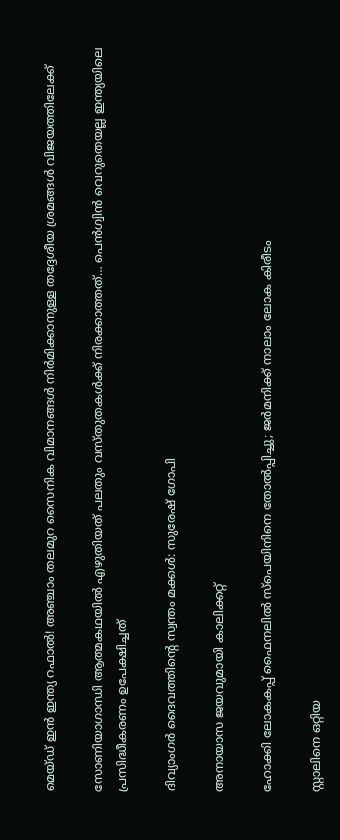മെയ്ഡ് ഇന്‍ ഇന്ത്യ റഫാല്‍! അഞ്ചാം തലമുറ സൈനിക വിമാനങ്ങള്‍ നിര്‍മിക്കാനുള്ള തദ്ദേശീയ ശ്രമങ്ങള്‍ വിജയത്തിലേക്ക്

സോണിയാഗാന്ധി ആത്മകഥയില്‍ എഴുതിയത് പലതും വസ്തുതകള്‍ക്ക് നിരക്കാത്തത്… പെന്‍ഗ്വിന്‍ വെറുതെയല്ല ഇന്ത്യയിലെ പ്രസിദ്ധീകരണം ഉപേക്ഷിച്ചത്

ദിവ്യാംഗര്‍ ദൈവത്തിന്റെ സ്വന്തം മക്കള്‍: സുരേഷ് ഗോപി

അനായാസ ജയവുമായി കാലിക്കറ്റ്

ഹോക്കി ലോകകപ്പ് ഫൈനലില്‍ സ്‌പെയിനിനെ തോല്‍പ്പിച്ചു; ജര്‍മനിക്ക് നാലാം ലോക കിരീടം

സ്റ്റാലിനെ ഒറ്റിയ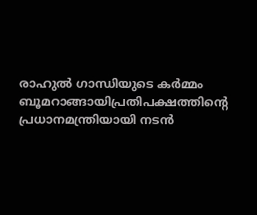രാഹുല്‍ ഗാന്ധിയുടെ കര്‍മ്മം ബൂമറാങ്ങായിപ്രതിപക്ഷത്തിന്റെ പ്രധാനമന്ത്രിയായി നടന്‍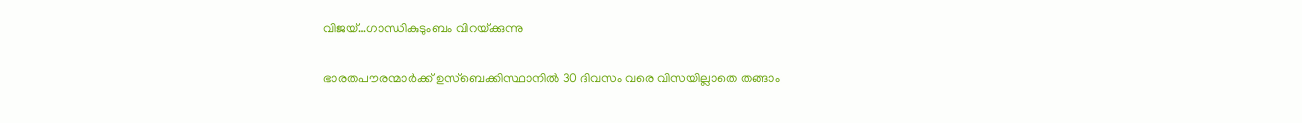വിജയ്…ഗാന്ധികുടുംബം വിറയ്‌ക്കുന്നു

ഭാരതപൗരന്മാര്‍ക്ക് ഉസ്ബെക്കിസ്ഥാനില്‍ 30 ദിവസം വരെ വിസയില്ലാതെ തങ്ങാം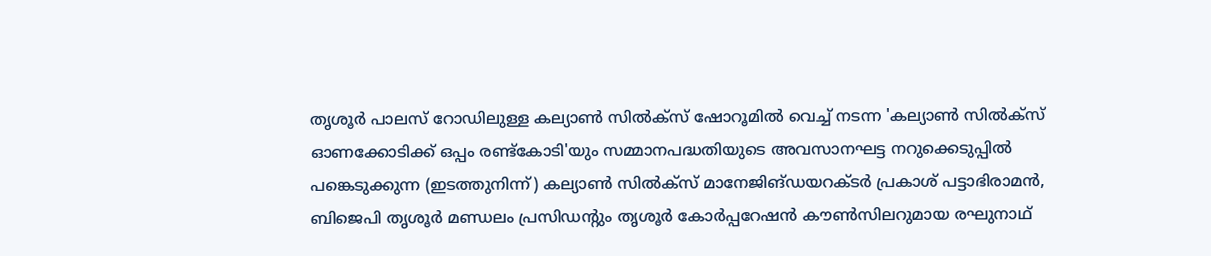തൃശൂര്‍ പാലസ് റോഡിലുള്ള കല്യാണ്‍ സില്‍ക്‌സ് ഷോറൂമില്‍ വെച്ച് നടന്ന 'കല്യാണ്‍ സില്‍ക്‌സ് ഓണക്കോടിക്ക് ഒപ്പം രണ്ട്‌കോടി'യും സമ്മാനപദ്ധതിയുടെ അവസാനഘട്ട നറുക്കെടുപ്പില്‍ പങ്കെടുക്കുന്ന (ഇടത്തുനിന്ന്) കല്യാണ്‍ സില്‍ക്‌സ് മാനേജിങ്ഡയറക്ടര്‍ പ്രകാശ് പട്ടാഭിരാമന്‍, ബിജെപി തൃശൂര്‍ മണ്ഡലം പ്രസിഡന്റും തൃശൂര്‍ കോര്‍പ്പറേഷന്‍ കൗണ്‍സിലറുമായ രഘുനാഥ്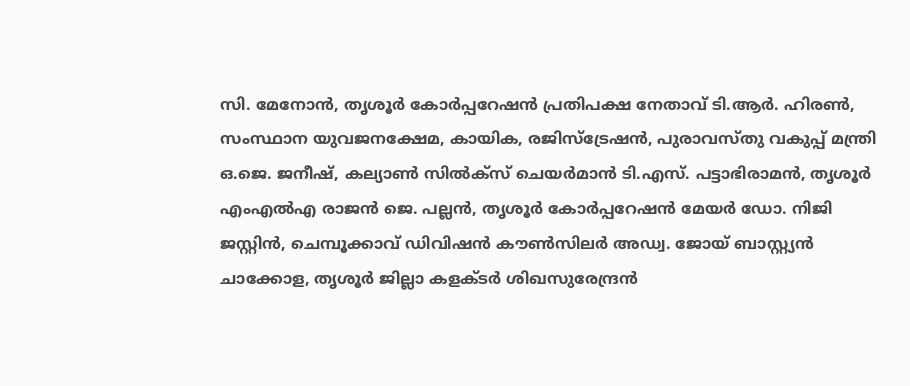സി. മേനോന്‍, തൃശൂര്‍ കോര്‍പ്പറേഷന്‍ പ്രതിപക്ഷ നേതാവ് ടി.ആര്‍. ഹിരണ്‍, സംസ്ഥാന യുവജനക്ഷേമ, കായിക, രജിസ്‌ട്രേഷന്‍, പുരാവസ്തു വകുപ്പ് മന്ത്രി ഒ.ജെ. ജനീഷ്, കല്യാണ്‍ സില്‍ക്‌സ് ചെയര്‍മാന്‍ ടി.എസ്. പട്ടാഭിരാമന്‍, തൃശൂര്‍ എംഎല്‍എ രാജന്‍ ജെ. പല്ലന്‍, തൃശൂര്‍ കോര്‍പ്പറേഷന്‍ മേയര്‍ ഡോ. നിജി ജസ്റ്റിന്‍, ചെമ്പൂക്കാവ് ഡിവിഷന്‍ കൗണ്‍സിലര്‍ അഡ്വ. ജോയ് ബാസ്റ്റ്യന്‍ ചാക്കോള, തൃശൂര്‍ ജില്ലാ കളക്ടര്‍ ശിഖസുരേന്ദ്രന്‍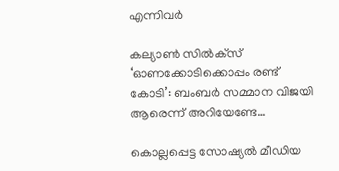എന്നിവര്‍

കല്യാണ്‍ സില്‍ക്‌സ് ‘ഓണക്കോടിക്കൊപ്പം രണ്ട് കോടി’: ബംബര്‍ സമ്മാന വിജയി ആരെന്ന് അറിയേണ്ടേ…

കൊല്ലപ്പെട്ട സോഷ്യല്‍ മീഡിയ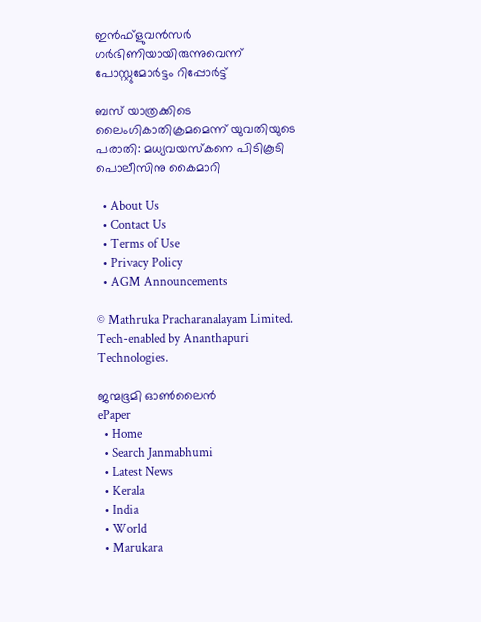ഇന്‍ഫ്‌ളുവന്‍സര്‍ ഗര്‍ഭിണിയായിരുന്നുവെന്ന് പോസ്റ്റുമോര്‍ട്ടം റിപ്പോര്‍ട്ട്

ബസ് യാത്രക്കിടെ ലൈംഗികാതിക്രമമെന്ന് യുവതിയുടെ പരാതി: മധ്യവയസ്‌കനെ പിടികൂടി പൊലീസിനു കൈമാറി

  • About Us
  • Contact Us
  • Terms of Use
  • Privacy Policy
  • AGM Announcements

© Mathruka Pracharanalayam Limited.
Tech-enabled by Ananthapuri Technologies.

ജന്മഭൂമി ഓണ്‍ലൈന്‍
ePaper
  • Home
  • Search Janmabhumi
  • Latest News
  • Kerala
  • India
  • World
  • Marukara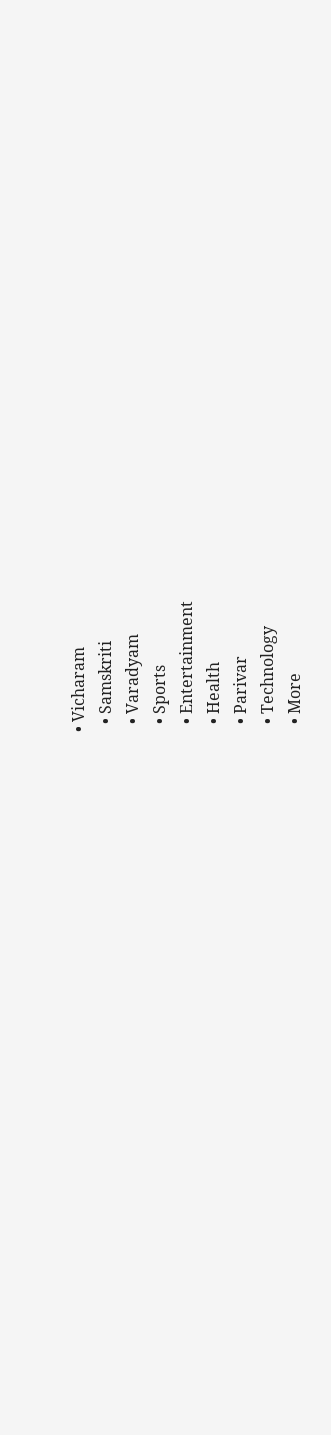• Vicharam
  • Samskriti
  • Varadyam
  • Sports
  • Entertainment
  • Health
  • Parivar
  • Technology
  • More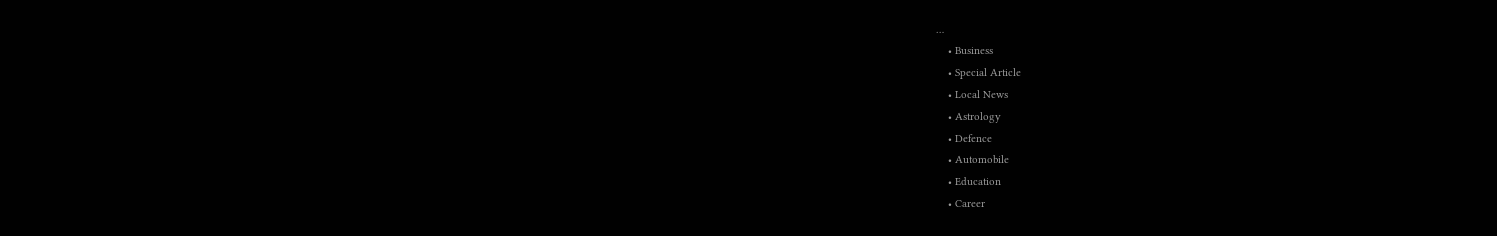…
    • Business
    • Special Article
    • Local News
    • Astrology
    • Defence
    • Automobile
    • Education
    • Career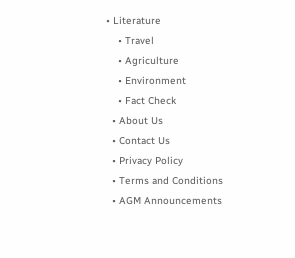• Literature
    • Travel
    • Agriculture
    • Environment
    • Fact Check
  • About Us
  • Contact Us
  • Privacy Policy
  • Terms and Conditions
  • AGM Announcements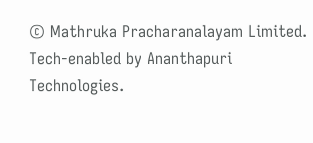© Mathruka Pracharanalayam Limited.
Tech-enabled by Ananthapuri Technologies.